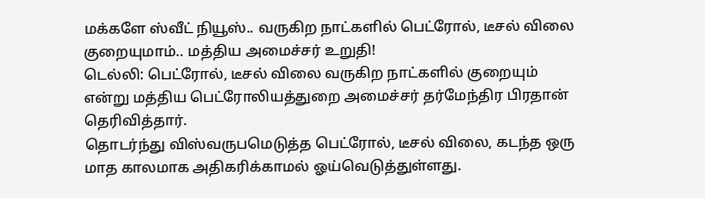மக்களே ஸ்வீட் நியூஸ்.. வருகிற நாட்களில் பெட்ரோல், டீசல் விலை குறையுமாம்.. மத்திய அமைச்சர் உறுதி!
டெல்லி: பெட்ரோல், டீசல் விலை வருகிற நாட்களில் குறையும் என்று மத்திய பெட்ரோலியத்துறை அமைச்சர் தர்மேந்திர பிரதான் தெரிவித்தார்.
தொடர்ந்து விஸ்வருபமெடுத்த பெட்ரோல், டீசல் விலை, கடந்த ஒரு மாத காலமாக அதிகரிக்காமல் ஓய்வெடுத்துள்ளது.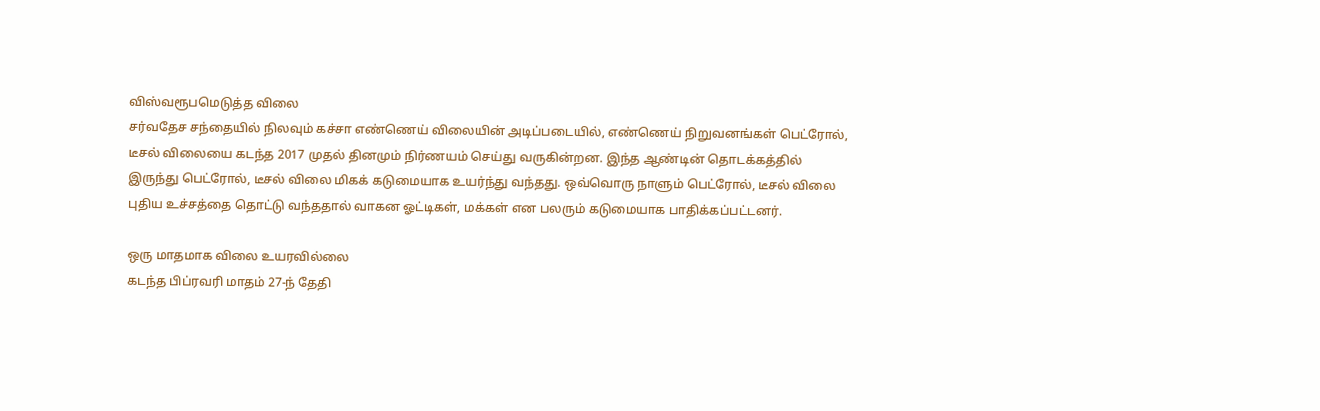விஸ்வரூபமெடுத்த விலை
சர்வதேச சந்தையில் நிலவும் கச்சா எண்ணெய் விலையின் அடிப்படையில், எண்ணெய் நிறுவனங்கள் பெட்ரோல், டீசல் விலையை கடந்த 2017 முதல் தினமும் நிர்ணயம் செய்து வருகின்றன. இந்த ஆண்டின் தொடக்கத்தில் இருந்து பெட்ரோல், டீசல் விலை மிகக் கடுமையாக உயர்ந்து வந்தது. ஒவ்வொரு நாளும் பெட்ரோல், டீசல் விலை புதிய உச்சத்தை தொட்டு வந்ததால் வாகன ஓட்டிகள், மக்கள் என பலரும் கடுமையாக பாதிக்கப்பட்டனர்.

ஒரு மாதமாக விலை உயரவில்லை
கடந்த பிப்ரவரி மாதம் 27-ந் தேதி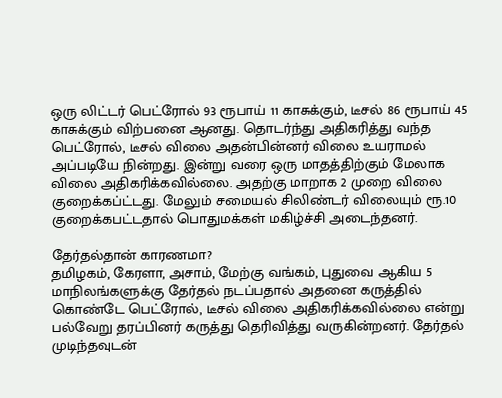ஒரு லிட்டர் பெட்ரோல் 93 ரூபாய் 11 காசுக்கும், டீசல் 86 ரூபாய் 45 காசுக்கும் விற்பனை ஆனது. தொடர்ந்து அதிகரித்து வந்த பெட்ரோல், டீசல் விலை அதன்பின்னர் விலை உயராமல் அப்படியே நின்றது. இன்று வரை ஒரு மாதத்திற்கும் மேலாக விலை அதிகரிக்கவில்லை. அதற்கு மாறாக 2 முறை விலை குறைக்கப்ட்டது. மேலும் சமையல் சிலிண்டர் விலையும் ரூ.10 குறைக்கபட்டதால் பொதுமக்கள் மகிழ்ச்சி அடைந்தனர்.

தேர்தல்தான் காரணமா?
தமிழகம், கேரளா, அசாம், மேற்கு வங்கம், புதுவை ஆகிய 5 மாநிலங்களுக்கு தேர்தல் நடப்பதால் அதனை கருத்தில் கொண்டே பெட்ரோல், டீசல் விலை அதிகரிக்கவில்லை என்று பல்வேறு தரப்பினர் கருத்து தெரிவித்து வருகின்றனர். தேர்தல் முடிந்தவுடன்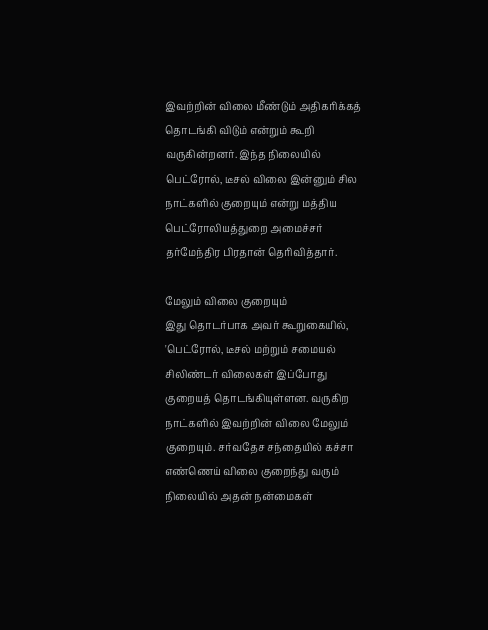இவற்றின் விலை மீண்டும் அதிகரிக்கத் தொடங்கி விடும் என்றும் கூறி வருகின்றனர். இந்த நிலையில் பெட்ரோல், டீசல் விலை இன்னும் சில நாட்களில் குறையும் என்று மத்திய பெட்ரோலியத்துறை அமைச்சர் தர்மேந்திர பிரதான் தெரிவித்தார்.

மேலும் விலை குறையும்
இது தொடர்பாக அவர் கூறுகையில், 'பெட்ரோல், டீசல் மற்றும் சமையல் சிலிண்டர் விலைகள் இப்போது குறையத் தொடங்கியுள்ளன. வருகிற நாட்களில் இவற்றின் விலை மேலும் குறையும். சர்வதேச சந்தையில் கச்சா எண்ணெய் விலை குறைந்து வரும் நிலையில் அதன் நன்மைகள்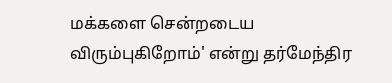மக்களை சென்றடைய விரும்புகிறோம்' என்று தர்மேந்திர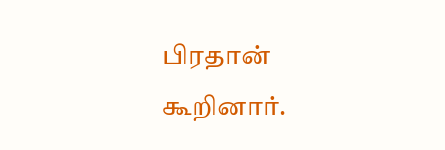பிரதான் கூறினார்.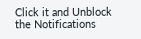Click it and Unblock the Notifications